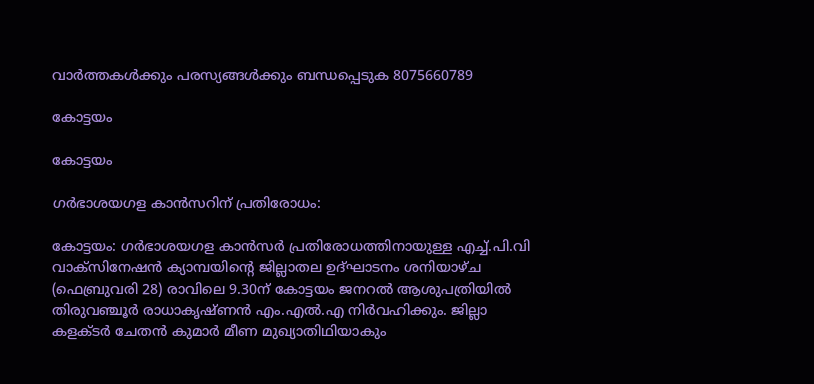വാർത്തകൾക്കും പരസ്യങ്ങൾക്കും ബന്ധപ്പെടുക 8075660789

കോട്ടയം

കോട്ടയം

ഗർഭാശയഗള കാൻസറിന് പ്രതിരോധം:

കോട്ടയം: ഗർഭാശയഗള കാൻസർ പ്രതിരോധത്തിനായുള്ള എച്ച്.പി.വി വാക്സിനേഷൻ ക്യാമ്പയിന്റെ ജില്ലാതല ഉദ്ഘാടനം ശനിയാഴ്ച (ഫെബ്രുവരി 28) രാവിലെ 9.30ന് കോട്ടയം ജനറൽ ആശുപത്രിയിൽ തിരുവഞ്ചൂർ രാധാകൃഷ്ണൻ എം.എൽ.എ നിർവഹിക്കും. ജില്ലാ കളക്ടർ ചേതൻ കുമാർ മീണ മുഖ്യാതിഥിയാകും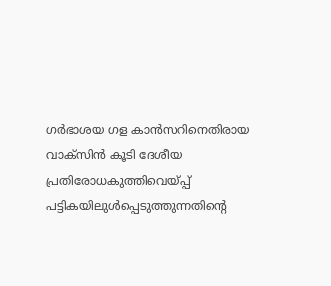ഗർഭാശയ ഗള കാൻസറിനെതിരായ വാക്സിൻ കൂടി ദേശീയ പ്രതിരോധകുത്തിവെയ്പ്പ് പട്ടികയിലുൾപ്പെടുത്തുന്നതിന്റെ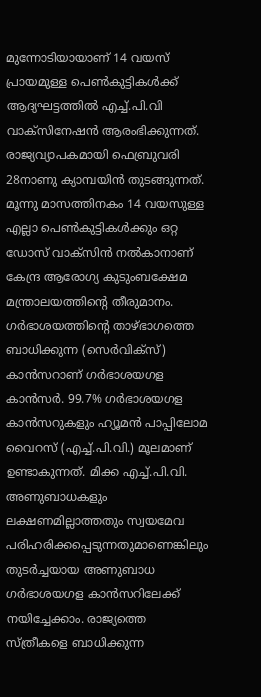മുന്നോടിയായാണ് 14 വയസ് പ്രായമുള്ള പെൺകുട്ടികൾക്ക് ആദ്യഘട്ടത്തിൽ എച്ച്.പി.വി വാക്സിനേഷൻ ആരംഭിക്കുന്നത്. രാജ്യവ്യാപകമായി ഫെബ്രുവരി 28നാണു ക്യാമ്പയിൻ തുടങ്ങുന്നത്. മൂന്നു മാസത്തിനകം 14 വയസുള്ള എല്ലാ പെൺകുട്ടികൾക്കും ഒറ്റ ഡോസ് വാക്സിൻ നൽകാനാണ് കേന്ദ്ര ആരോഗ്യ കുടുംബക്ഷേമ മന്ത്രാലയത്തിന്റെ തീരുമാനം.     ഗർഭാശയത്തിന്റെ താഴ്ഭാഗത്തെ ബാധിക്കുന്ന (സെർവിക്‌സ്) കാൻസറാണ് ഗർഭാശയഗള കാൻസർ. 99.7% ഗർഭാശയഗള കാൻസറുകളും ഹ്യൂമൻ പാപ്പിലോമ വൈറസ് (എച്ച്.പി.വി.) മൂലമാണ് ഉണ്ടാകുന്നത്. മിക്ക എച്ച്.പി.വി. അണുബാധകളും ലക്ഷണമില്ലാത്തതും സ്വയമേവ പരിഹരിക്കപ്പെടുന്നതുമാണെങ്കിലും തുടർച്ചയായ അണുബാധ ഗർഭാശയഗള കാൻസറിലേക്ക് നയിച്ചേക്കാം. രാജ്യത്തെ സ്ത്രീകളെ ബാധിക്കുന്ന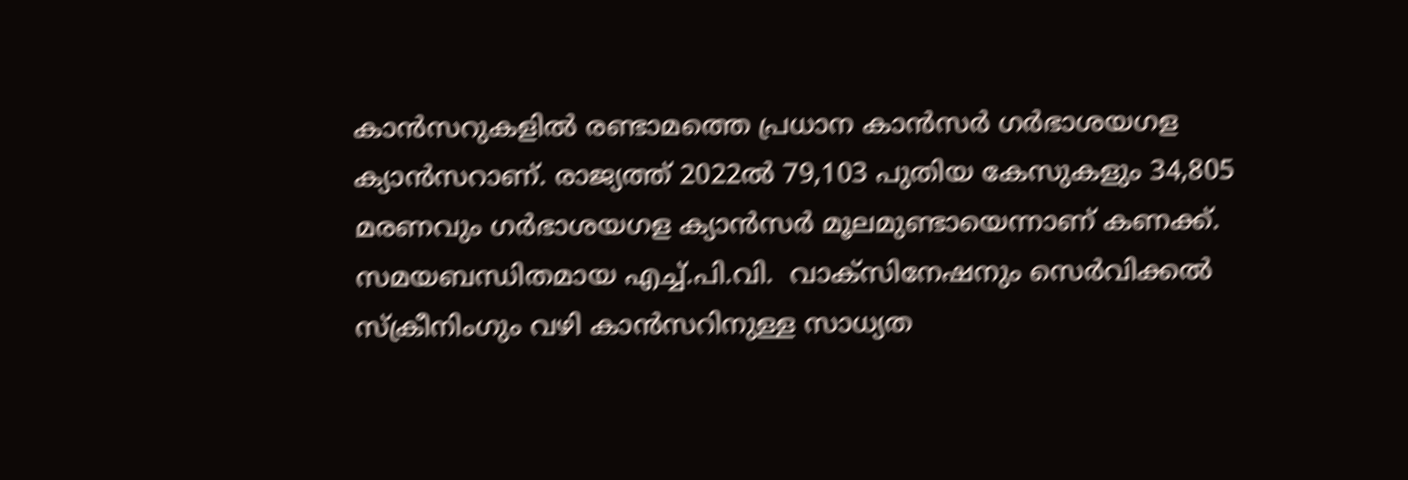കാൻസറുകളിൽ രണ്ടാമത്തെ പ്രധാന കാൻസർ ഗർഭാശയഗള ക്യാൻസറാണ്. രാജ്യത്ത് 2022ൽ 79,103 പുതിയ കേസുകളും 34,805 മരണവും ഗർഭാശയഗള ക്യാൻസർ മൂലമുണ്ടായെന്നാണ് കണക്ക്. സമയബന്ധിതമായ എച്ച്.പി.വി.  വാക്‌സിനേഷനും സെർവിക്കൽ സ്‌ക്രീനിംഗും വഴി കാൻസറിനുള്ള സാധ്യത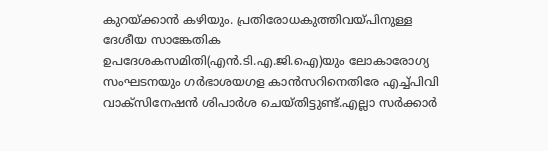കുറയ്ക്കാൻ കഴിയും. പ്രതിരോധകുത്തിവയ്പിനുള്ള ദേശീയ സാങ്കേതിക ഉപദേശകസമിതി(എൻ.ടി.എ.ജി.ഐ)യും ലോകാരോഗ്യ സംഘടനയും ഗർഭാശയഗള കാൻസറിനെതിരേ എച്ച്പിവി വാക്‌സിനേഷൻ ശിപാർശ ചെയ്തിട്ടുണ്ട്.എല്ലാ സർക്കാർ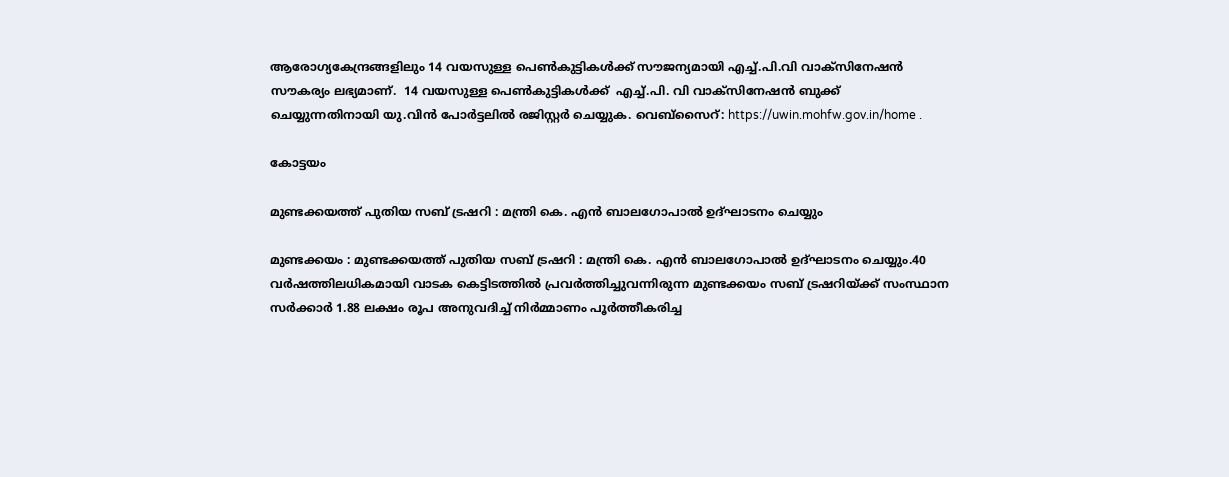ആരോഗ്യകേന്ദ്രങ്ങളിലും 14 വയസുള്ള പെൺകുട്ടികൾക്ക് സൗജന്യമായി എച്ച്.പി.വി വാക്‌സിനേഷൻ സൗകര്യം ലഭ്യമാണ്.  14 വയസുള്ള പെൺകുട്ടികൾക്ക്  എച്ച്.പി. വി വാക്‌സിനേഷൻ ബുക്ക് ചെയ്യുന്നതിനായി യു.വിൻ പോർട്ടലിൽ രജിസ്റ്റർ ചെയ്യുക. വെബ്‌സൈറ്: https://uwin.mohfw.gov.in/home .

കോട്ടയം

മുണ്ടക്കയത്ത് പുതിയ സബ് ട്രഷറി : മന്ത്രി കെ. എൻ ബാലഗോപാൽ ഉദ്ഘാടനം ചെയ്യും

മുണ്ടക്കയം : മുണ്ടക്കയത്ത് പുതിയ സബ് ട്രഷറി : മന്ത്രി കെ. എൻ ബാലഗോപാൽ ഉദ്ഘാടനം ചെയ്യും.40 വർഷത്തിലധികമായി വാടക കെട്ടിടത്തിൽ പ്രവർത്തിച്ചുവന്നിരുന്ന മുണ്ടക്കയം സബ് ട്രഷറിയ്ക്ക് സംസ്ഥാന സർക്കാർ 1.88 ലക്ഷം രൂപ അനുവദിച്ച് നിർമ്മാണം പൂർത്തീകരിച്ച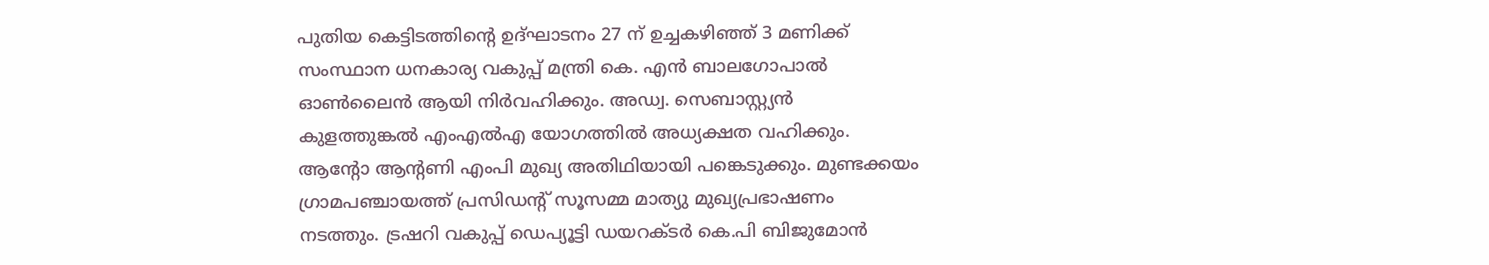പുതിയ കെട്ടിടത്തിന്റെ ഉദ്ഘാടനം 27 ന് ഉച്ചകഴിഞ്ഞ് 3 മണിക്ക് സംസ്ഥാന ധനകാര്യ വകുപ്പ് മന്ത്രി കെ. എൻ ബാലഗോപാൽ ഓൺലൈൻ ആയി നിർവഹിക്കും. അഡ്വ. സെബാസ്റ്റ്യൻ കുളത്തുങ്കൽ എംഎൽഎ യോഗത്തിൽ അധ്യക്ഷത വഹിക്കും. ആന്റോ ആന്റണി എംപി മുഖ്യ അതിഥിയായി പങ്കെടുക്കും. മുണ്ടക്കയം ഗ്രാമപഞ്ചായത്ത് പ്രസിഡന്റ് സൂസമ്മ മാത്യു മുഖ്യപ്രഭാഷണം നടത്തും. ട്രഷറി വകുപ്പ് ഡെപ്യൂട്ടി ഡയറക്ടർ കെ.പി ബിജുമോൻ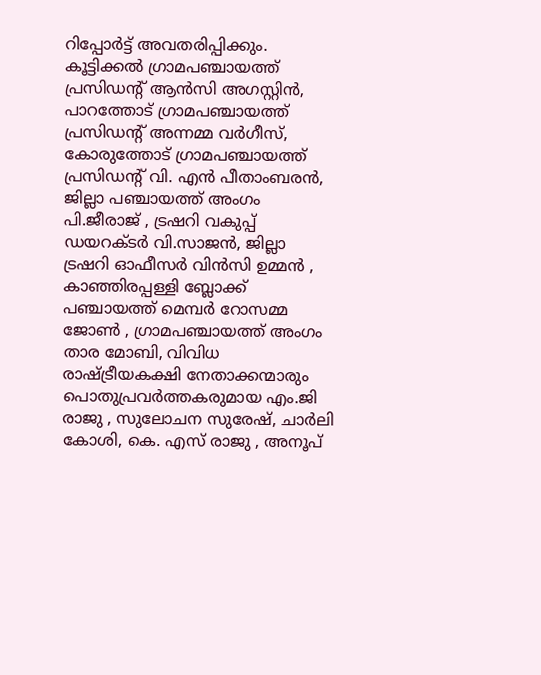റിപ്പോർട്ട് അവതരിപ്പിക്കും. കൂട്ടിക്കൽ ഗ്രാമപഞ്ചായത്ത് പ്രസിഡന്റ് ആൻസി അഗസ്റ്റിൻ, പാറത്തോട് ഗ്രാമപഞ്ചായത്ത് പ്രസിഡന്റ് അന്നമ്മ വർഗീസ്, കോരുത്തോട് ഗ്രാമപഞ്ചായത്ത് പ്രസിഡന്റ് വി. എൻ പീതാംബരൻ, ജില്ലാ പഞ്ചായത്ത് അംഗം പി.ജീരാജ് , ട്രഷറി വകുപ്പ് ഡയറക്ടർ വി.സാജൻ, ജില്ലാ ട്രഷറി ഓഫീസർ വിൻസി ഉമ്മൻ , കാഞ്ഞിരപ്പള്ളി ബ്ലോക്ക് പഞ്ചായത്ത് മെമ്പർ റോസമ്മ ജോൺ , ഗ്രാമപഞ്ചായത്ത് അംഗം താര മോബി, വിവിധ രാഷ്ട്രീയകക്ഷി നേതാക്കന്മാരും പൊതുപ്രവർത്തകരുമായ എം.ജി രാജു , സുലോചന സുരേഷ്, ചാർലി കോശി, കെ. എസ് രാജു , അനൂപ്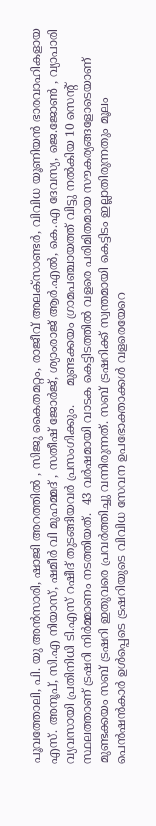പൂവത്തോലി, പി. യു അൻസാരി, ഷാജി അറത്തിൽ , സിജു കൈതമറ്റം, രാജീവ് അലക്സാണ്ടർ, വിവിധ യൂണിയൻ ഭാരവാഹികളായ എസ്. അനൂപ്, സി.എ നിയാസ്, ഷമീർ വി മുഹമ്മദ് , സതീഷ് ജോർജ്, ശ്യാംരാജ് ആർ.എൽ, കെ.എ ദേവസ്യ, ജെ.ജോൺ , വ്യാപാരി വ്യവസായി പ്രതിനിധി ടി.എസ് റഷീദ് തുടങ്ങിയവർ പ്രസംഗിക്കും.     മുണ്ടക്കയം ഗ്രാമപഞ്ചായത്ത് വിട്ടു നൽകിയ 10 സെന്റ് സ്ഥലത്താണ് ട്രഷറി നിർമ്മാണം നടത്തിയത്.  43 വർഷമായി വാടക കെട്ടിടത്തിൽ വളരെ പരിമിതമായ സൗകര്യങ്ങളോടെയാണ് മുണ്ടക്കയം സബ് ട്രഷറി ഇതുവരെ പ്രവർത്തിച്ചു വന്നിരുന്നത്. സബ് ട്രഷറിക്ക് സ്വന്തമായി കെട്ടിടം ഇല്ലാതിരുന്നതും മൂലം പെൻഷൻകാർ ഉൾപ്പെടെ ട്രഷറിയുടെ വിവിധ സേവന ഉപഭോക്താക്കൾ വളരെയേറെ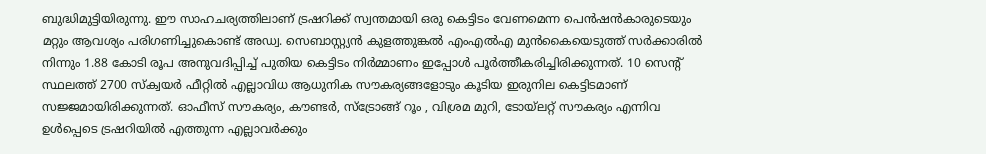ബുദ്ധിമുട്ടിയിരുന്നു. ഈ സാഹചര്യത്തിലാണ് ട്രഷറിക്ക് സ്വന്തമായി ഒരു കെട്ടിടം വേണമെന്ന പെൻഷൻകാരുടെയും മറ്റും ആവശ്യം പരിഗണിച്ചുകൊണ്ട് അഡ്വ. സെബാസ്റ്റ്യൻ കുളത്തുങ്കൽ എംഎൽഎ മുൻകൈയെടുത്ത് സർക്കാരിൽ നിന്നും 1.88 കോടി രൂപ അനുവദിപ്പിച്ച് പുതിയ കെട്ടിടം നിർമ്മാണം ഇപ്പോൾ പൂർത്തീകരിച്ചിരിക്കുന്നത്. 10 സെന്റ് സ്ഥലത്ത് 2700 സ്ക്വയർ ഫീറ്റിൽ എല്ലാവിധ ആധുനിക സൗകര്യങ്ങളോടും കൂടിയ ഇരുനില കെട്ടിടമാണ് സജ്ജമായിരിക്കുന്നത്. ഓഫീസ് സൗകര്യം, കൗണ്ടർ, സ്ട്രോങ്ങ് റൂം , വിശ്രമ മുറി, ടോയ്ലറ്റ് സൗകര്യം എന്നിവ ഉൾപ്പെടെ ട്രഷറിയിൽ എത്തുന്ന എല്ലാവർക്കും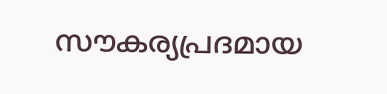സൗകര്യപ്രദമായ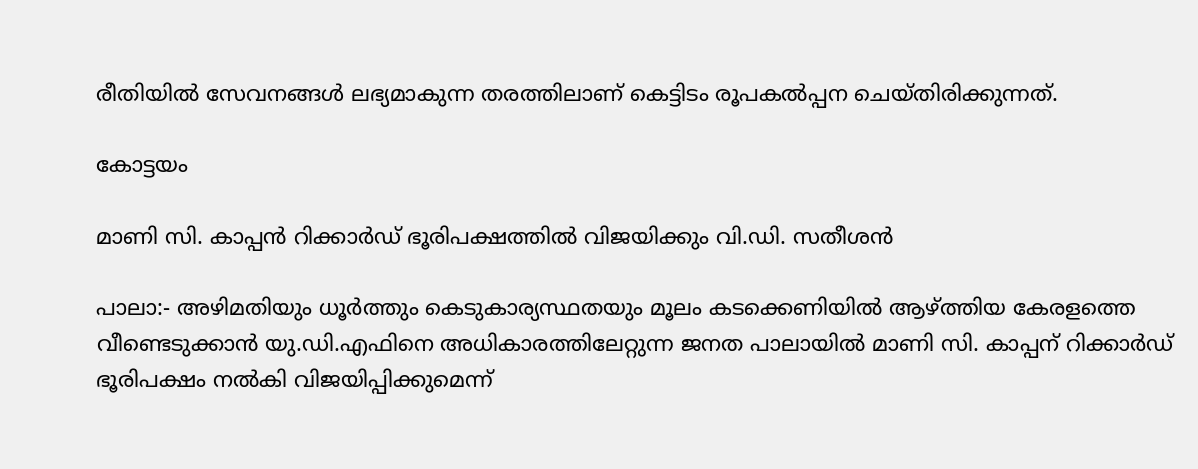രീതിയിൽ സേവനങ്ങൾ ലഭ്യമാകുന്ന തരത്തിലാണ് കെട്ടിടം രൂപകൽപ്പന ചെയ്തിരിക്കുന്നത്.

കോട്ടയം

മാണി സി. കാപ്പൻ റിക്കാർഡ് ഭൂരിപക്ഷത്തിൽ വിജയിക്കും വി.ഡി. സതീശൻ

പാലാ:- അഴിമതിയും ധൂർത്തും കെടുകാര്യസ്ഥതയും മൂലം കടക്കെണിയിൽ ആഴ്ത്തിയ കേരളത്തെ വീണ്ടെടുക്കാൻ യു.ഡി.എഫിനെ അധികാരത്തിലേറ്റുന്ന ജനത പാലായിൽ മാണി സി. കാപ്പന് റിക്കാർഡ് ഭൂരിപക്ഷം നൽകി വിജയിപ്പിക്കുമെന്ന്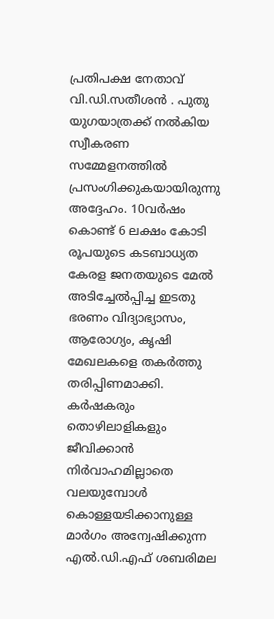പ്രതിപക്ഷ നേതാവ് വി.ഡി.സതീശൻ . പുതു യുഗയാത്രക്ക് നൽകിയ സ്വീകരണ സമ്മേളനത്തിൽ പ്രസംഗിക്കുകയായിരുന്നു അദ്ദേഹം. 10വർഷം കൊണ്ട് 6 ലക്ഷം കോടി രൂപയുടെ കടബാധ്യത കേരള ജനതയുടെ മേൽ അടിച്ചേൽപ്പിച്ച ഇടതു ഭരണം വിദ്യാഭ്യാസം, ആരോഗ്യം, കൃഷി മേഖലകളെ തകർത്തു തരിപ്പിണമാക്കി. കർഷകരും തൊഴിലാളികളും ജീവിക്കാൻ നിർവാഹമില്ലാതെ വലയുമ്പോൾ കൊള്ളയടിക്കാനുള്ള മാർഗം അന്വേഷിക്കുന്ന എൽ.ഡി.എഫ് ശബരിമല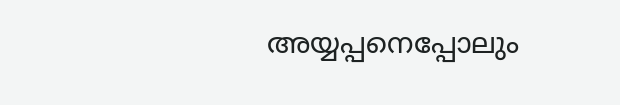അയ്യപ്പനെപ്പോലും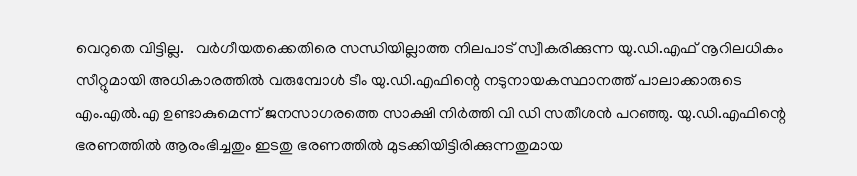വെറുതെ വിട്ടില്ല.   വർഗീയതക്കെതിരെ സന്ധിയില്ലാത്ത നിലപാട് സ്വീകരിക്കുന്ന യു.ഡി.എഫ് നൂറിലധികം സീറ്റുമായി അധികാരത്തിൽ വരുമ്പോൾ ടീം യു.ഡി.എഫിന്റെ നടുനായകസ്ഥാനത്ത് പാലാക്കാരുടെ എം.എൽ.എ ഉണ്ടാകുമെന്ന് ജനസാഗരത്തെ സാക്ഷി നിർത്തി വി ഡി സതീശൻ പറഞ്ഞു. യു.ഡി.എഫിന്റെ ഭരണത്തിൽ ആരംഭിച്ചതും ഇടതു ഭരണത്തിൽ മുടക്കിയിട്ടിരിക്കുന്നതുമായ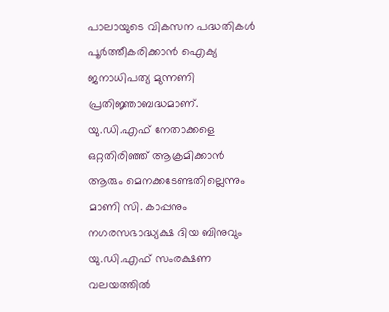പാലായുടെ വികസന പദ്ധതികൾ പൂർത്തീകരിക്കാൻ ഐക്യ ജനാധിപത്യ മുന്നണി പ്രതിജ്ഞാബദ്ധമാണ്. യു.ഡി.എഫ് നേതാക്കളെ ഒറ്റതിരിഞ്ഞ് ആക്രമിക്കാൻ ആരും മെനക്കടേണ്ടതില്ലെന്നും മാണി സി. കാപ്പനും നഗരസഭാദ്ധ്യക്ഷ ദിയ ബിനുവും യു.ഡി.എഫ് സംരക്ഷണ വലയത്തിൽ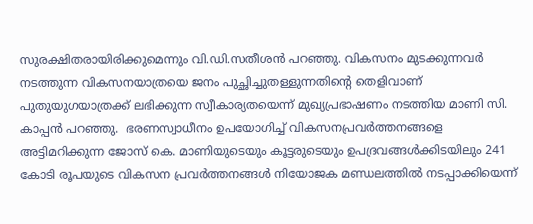സുരക്ഷിതരായിരിക്കുമെന്നും വി.ഡി.സതീശൻ പറഞ്ഞു. വികസനം മുടക്കുന്നവർ നടത്തുന്ന വികസനയാത്രയെ ജനം പുച്ഛിച്ചുതള്ളുന്നതിന്റെ തെളിവാണ് പുതുയുഗയാത്രക്ക് ലഭിക്കുന്ന സ്വീകാര്യതയെന്ന് മുഖ്യപ്രഭാഷണം നടത്തിയ മാണി സി. കാപ്പൻ പറഞ്ഞു.  ഭരണസ്വാധീനം ഉപയോഗിച്ച് വികസനപ്രവർത്തനങ്ങളെ അട്ടിമറിക്കുന്ന ജോസ് കെ. മാണിയുടെയും കൂട്ടരുടെയും ഉപദ്രവങ്ങൾക്കിടയിലും 241 കോടി രൂപയുടെ വികസന പ്രവർത്തനങ്ങൾ നിയോജക മണ്ഡലത്തിൽ നടപ്പാക്കിയെന്ന്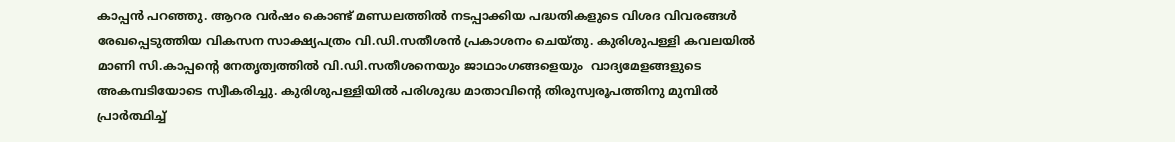കാപ്പൻ പറഞ്ഞു. ആറര വർഷം കൊണ്ട് മണ്ഡലത്തിൽ നടപ്പാക്കിയ പദ്ധതികളുടെ വിശദ വിവരങ്ങൾ രേഖപ്പെടുത്തിയ വികസന സാക്ഷ്യപത്രം വി.ഡി.സതീശൻ പ്രകാശനം ചെയ്തു. കുരിശുപള്ളി കവലയിൽ മാണി സി.കാപ്പന്റെ നേതൃത്വത്തിൽ വി.ഡി.സതീശനെയും ജാഥാംഗങ്ങളെയും  വാദ്യമേളങ്ങളുടെ അകമ്പടിയോടെ സ്വീകരിച്ചു. കുരിശുപള്ളിയിൽ പരിശുദ്ധ മാതാവിന്റെ തിരുസ്വരൂപത്തിനു മുമ്പിൽ പ്രാർത്ഥിച്ച്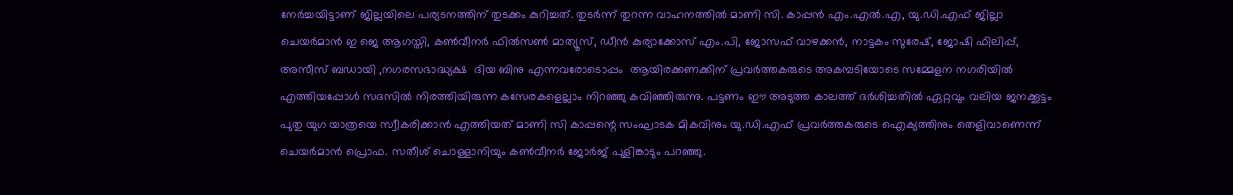നേർച്ചയിട്ടാണ് ജില്ലയിലെ പര്യടനത്തിന് തുടക്കം കുറിച്ചത്. തുടർന്ന് തുറന്ന വാഹനത്തിൽ മാണി സി. കാപ്പൻ എം.എൽ.എ, യു.ഡി.എഫ് ജില്ലാ ചെയർമാൻ ഇ ജെ ആഗസ്തി, കൺവീനർ ഫിൽസൺ മാത്യൂസ്, ഡീൻ കുര്യാക്കോസ് എം.പി, ജോസഫ് വാഴക്കൻ, നാട്ടകം സുരേഷ്, ജോഷി ഫിലിപ്പ്, അസീസ് ബഡായി ,നഗരസഭാദ്ധ്യക്ഷ  ദിയ ബിനു എന്നവരോടൊപ്പം  ആയിരക്കണക്കിന് പ്രവർത്തകരുടെ അകമ്പടിയോടെ സമ്മേളന നഗരിയിൽ എത്തിയപ്പോൾ സദസിൽ നിരത്തിയിരുന്ന കസേരകളെല്ലാം നിറഞ്ഞു കവിഞ്ഞിരുന്നു. പട്ടണം ഈ അടുത്ത കാലത്ത് ദർശിച്ചതിൽ ഏറ്റവും വലിയ ജനക്കൂട്ടം പുതു യുഗ യാത്രയെ സ്വീകരിക്കാൻ എത്തിയത് മാണി സി കാപ്പന്റെ സംഘാടക മികവിനും യു.ഡി.എഫ് പ്രവർത്തകരുടെ ഐക്യത്തിനും തെളിവാണെന്ന് ചെയർമാൻ പ്രൊഫ. സതീശ് ചൊള്ളാനിയും കൺവീനർ ജോർജ് പുളിങ്കാടും പറഞ്ഞു.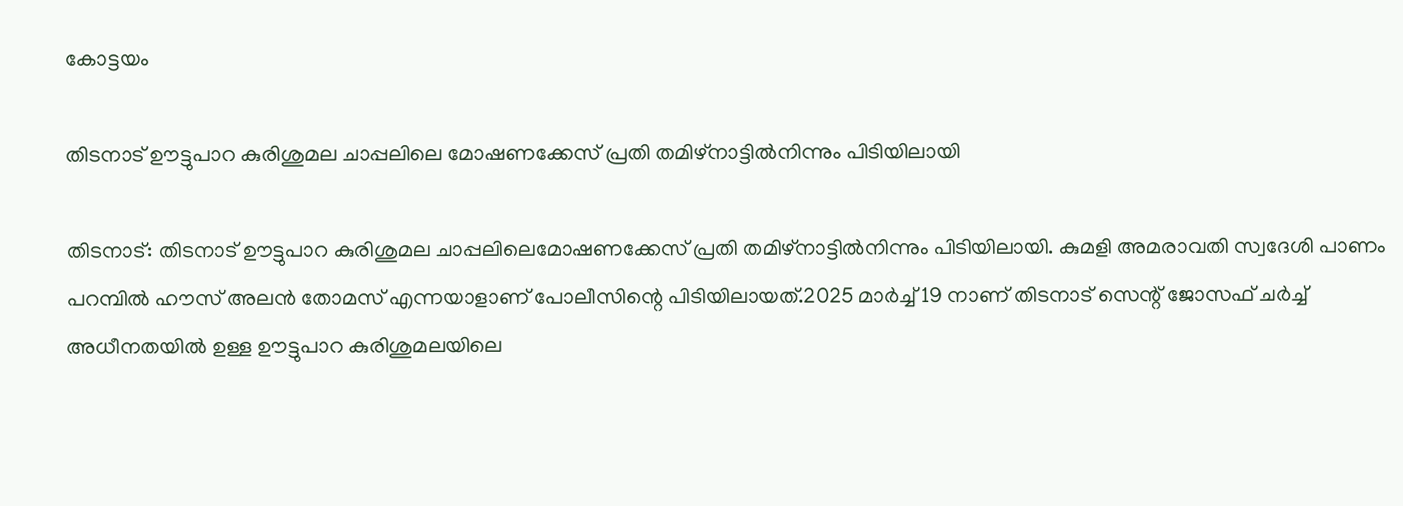കോട്ടയം

തിടനാട് ഊട്ടുപാറ കുരിശുമല ചാപ്പലിലെ മോഷണക്കേസ് പ്രതി തമിഴ്‌നാട്ടിൽനിന്നും പിടിയിലായി

തിടനാട്: തിടനാട് ഊട്ടുപാറ കുരിശുമല ചാപ്പലിലെമോഷണക്കേസ് പ്രതി തമിഴ്‌നാട്ടിൽനിന്നും പിടിയിലായി. കുമളി അമരാവതി സ്വദേശി പാണം പറമ്പിൽ ഹൗസ് അലൻ തോമസ് എന്നയാളാണ് പോലീസിന്റെ പിടിയിലായത്.2025 മാർച്ച് 19 നാണ് തിടനാട് സെന്റ് ജോസഫ് ചർച്ച് അധീനതയിൽ ഉള്ള ഊട്ടുപാറ കുരിശുമലയിലെ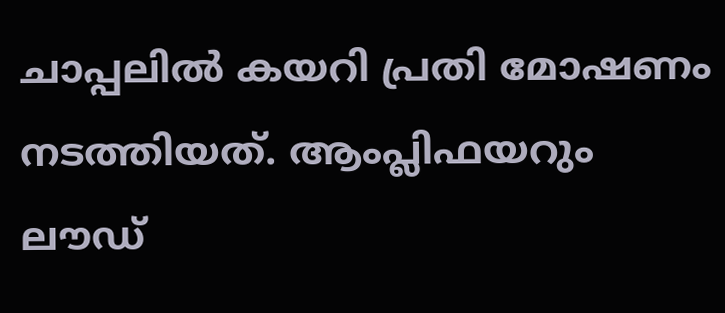ചാപ്പലിൽ കയറി പ്രതി മോഷണം നടത്തിയത്. ആംപ്ലിഫയറും ലൗഡ്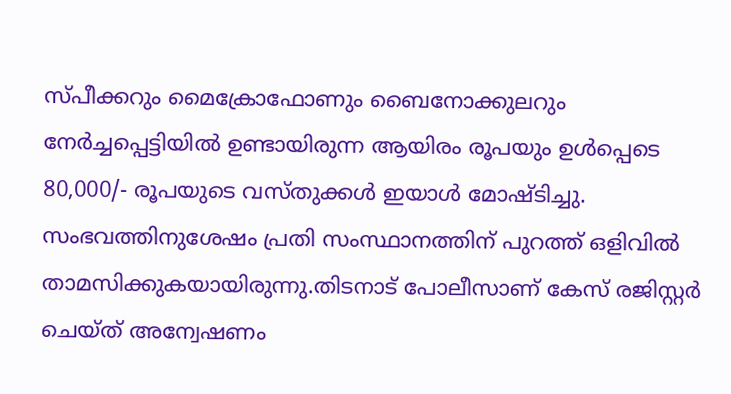സ്പീക്കറും മൈക്രോഫോണും ബൈനോക്കുലറും നേർച്ചപ്പെട്ടിയിൽ ഉണ്ടായിരുന്ന ആയിരം രൂപയും ഉൾപ്പെടെ 80,000/- രൂപയുടെ വസ്തുക്കൾ ഇയാൾ മോഷ്ടിച്ചു. സംഭവത്തിനുശേഷം പ്രതി സംസ്ഥാനത്തിന് പുറത്ത് ഒളിവിൽ താമസിക്കുകയായിരുന്നു.തിടനാട് പോലീസാണ് കേസ് രജിസ്റ്റർ ചെയ്ത് അന്വേഷണം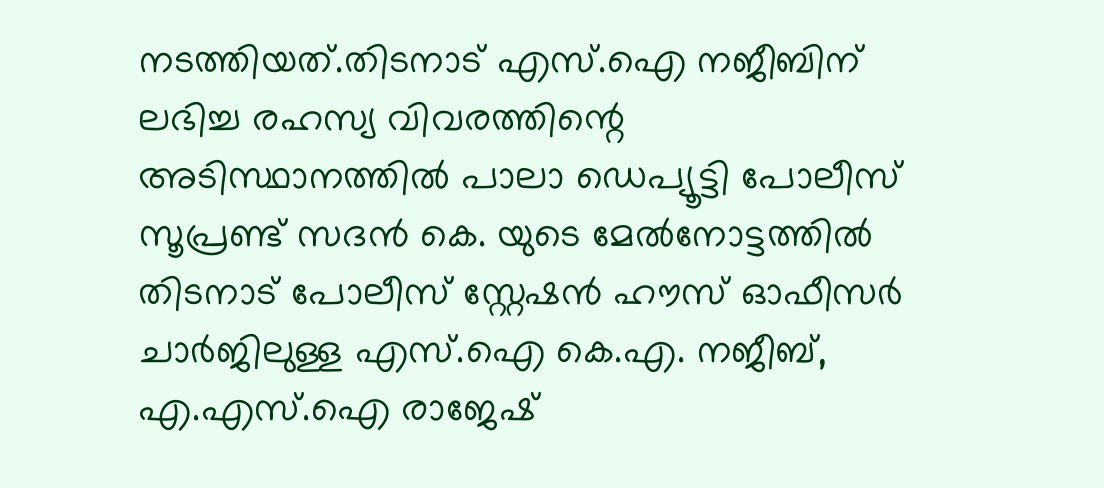നടത്തിയത്.തിടനാട് എസ്.ഐ നജീബിന് ലഭിച്ച രഹസ്യ വിവരത്തിന്റെ അടിസ്ഥാനത്തിൽ പാലാ ഡെപ്യൂട്ടി പോലീസ് സൂപ്രണ്ട് സദൻ കെ. യുടെ മേൽനോട്ടത്തിൽ തിടനാട് പോലീസ് സ്റ്റേഷൻ ഹൗസ് ഓഫീസർ ചാർജിലുള്ള എസ്.ഐ കെ.എ. നജീബ്, എ.എസ്.ഐ രാജേഷ്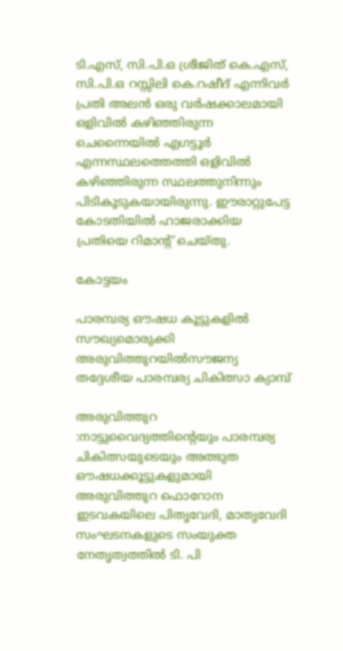ടി.എസ്, സി.പി.ഒ ശ്രീജിത് കെ.എസ്, സി.പി.ഒ റസ്സിലി കെ.റഷീദ് എന്നിവർ പ്രതി അലൻ ഒരു വർഷക്കാലമായി ഒളിവിൽ കഴിഞ്ഞിരുന്ന ചെന്നൈയിൽ എഗട്ടൂർ എന്നസ്ഥലത്തെത്തി ഒളിവിൽ കഴിഞ്ഞിരുന്ന സ്ഥലത്തുനിന്നും പിടികൂടുകയായിരുന്നു. ഈരാറ്റുപേട്ട കോടതിയിൽ ഹാജരാക്കിയ പ്രതിയെ റിമാന്റ് ചെയ്തു.

കോട്ടയം

പാരമ്പര്യ ഔഷധ കൂട്ടുകളിൽ സൗഖ്യമൊരുക്കി അരുവിത്തുറയിൽസൗജന്യ തദ്ദേശീയ പാരമ്പര്യ ചികിത്സാ ക്യാമ്പ്

അരുവിത്തുറ :നാട്ടുവൈദ്യത്തിന്റെയും പാരമ്പര്യ ചികിത്സയുടെയും അത്ഭുത ഔഷധക്കൂട്ടുകളുമായി അരുവിത്തുറ ഫൊറോന ഇടവകയിലെ പിതൃവേദി, മാതൃവേദി സംഘടനകളുടെ സംയുക്ത നേതൃത്വത്തിൽ ടി. പി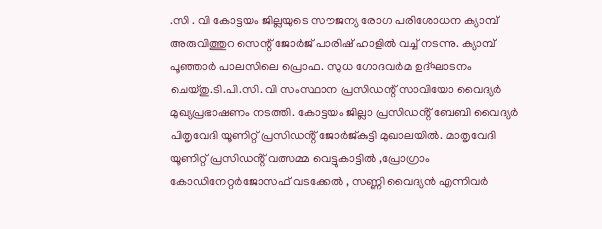.സി . വി കോട്ടയം ജില്ലയുടെ സൗജന്യ രോഗ പരിശോധന ക്യാമ്പ് അരുവിത്തുറ സെന്റ് ജോർജ് പാരിഷ് ഹാളിൽ വച്ച് നടന്നു. ക്യാമ്പ് പൂഞ്ഞാർ പാലസിലെ പ്രൊഫ. സുധ ഗോദവർമ ഉദ്ഘാടനം ചെയ്തു.ടി.പി.സി. വി സംസ്ഥാന പ്രസിഡന്റ് സാവിയോ വൈദ്യർ മുഖ്യപ്രഭാഷണം നടത്തി. കോട്ടയം ജില്ലാ പ്രസിഡൻ്റ് ബേബി വൈദ്യർ പിതൃവേദി യൂണിറ്റ് പ്രസിഡൻ്റ് ജോർജ്കുട്ടി മുഖാലയിൽ. മാതൃവേദി യൂണിറ്റ് പ്രസിഡൻ്റ് വത്സമ്മ വെട്ടുകാട്ടിൽ ,പ്രോഗ്രാം കോഡിനേറ്റർജോസഫ് വടക്കേൽ , സണ്ണി വൈദ്യൻ എന്നിവർ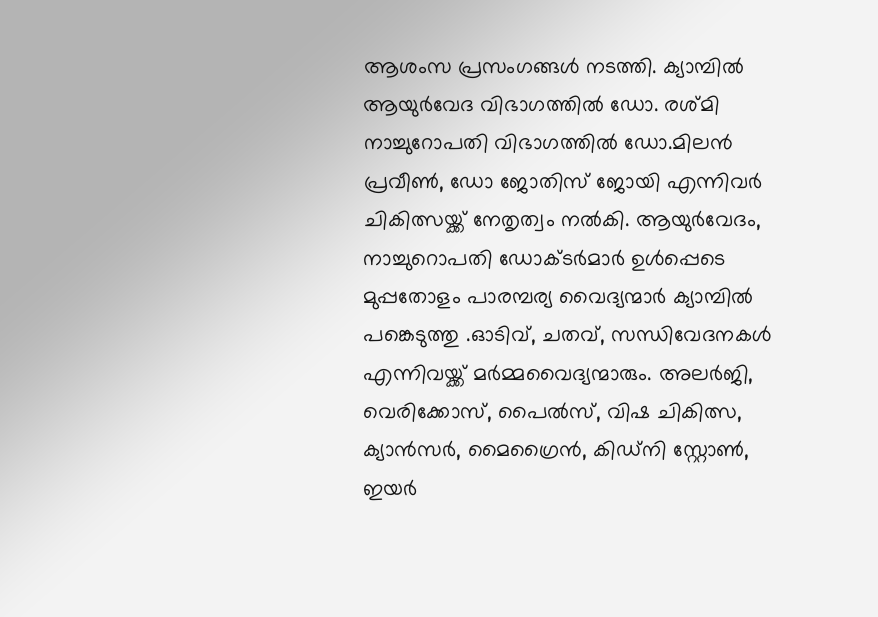ആശംസ പ്രസംഗങ്ങൾ നടത്തി. ക്യാമ്പിൽ ആയുർവേദ വിഭാഗത്തിൽ ഡോ. രശ്മി നാച്ചുറോപതി വിഭാഗത്തിൽ ഡോ.മിലൻ പ്രവീൺ, ഡോ ജോതിസ് ജോയി എന്നിവർ ചികിത്സയ്ക്ക് നേതൃത്വം നൽകി. ആയുർവേദം, നാച്ചുറൊപതി ഡോക്ടർമാർ ഉൾപ്പെടെ മുപ്പതോളം പാരമ്പര്യ വൈദ്യന്മാർ ക്യാമ്പിൽ പങ്കെടുത്തു .ഓടിവ്, ചതവ്, സന്ധിവേദനകൾ എന്നിവയ്ക്ക് മർമ്മവൈദ്യന്മാരും. അലർജി, വെരിക്കോസ്, പൈൽസ്, വിഷ ചികിത്സ, ക്യാൻസർ, മൈഗ്രൈൻ, കിഡ്നി സ്റ്റോൺ, ഇയർ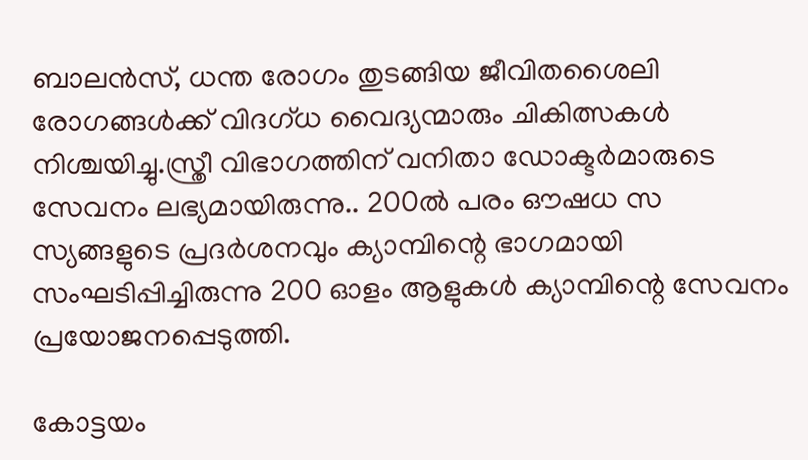ബാലൻസ്, ധന്ത രോഗം തുടങ്ങിയ ജീവിതശൈലി രോഗങ്ങൾക്ക് വിദഗ്ധ വൈദ്യന്മാരും ചികിത്സകൾ നിശ്ചയിച്ചു.സ്ത്രീ വിഭാഗത്തിന് വനിതാ ഡോക്ടർമാരുടെ സേവനം ലഭ്യമായിരുന്നു.. 200ൽ പരം ഔഷധ സ സ്യങ്ങളുടെ പ്രദർശനവും ക്യാമ്പിന്റെ ഭാഗമായി സംഘടിപ്പിച്ചിരുന്നു 200 ഓളം ആളുകൾ ക്യാമ്പിന്റെ സേവനം പ്രയോജനപ്പെടുത്തി.

കോട്ടയം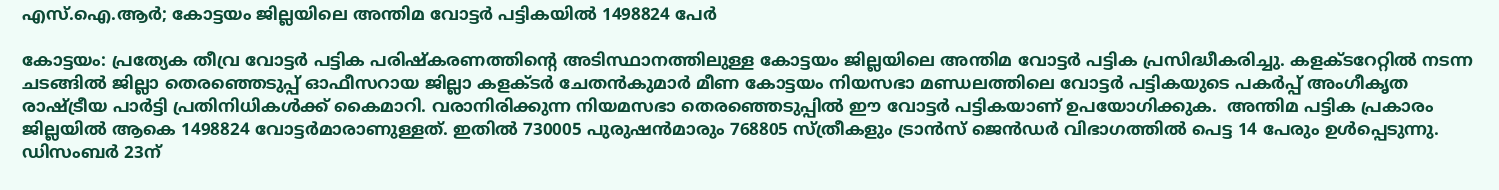എസ്.ഐ.ആര്‍; കോട്ടയം ജില്ലയിലെ അന്തിമ വോട്ടര്‍ പട്ടികയില്‍ 1498824 പേര്‍

കോട്ടയം: പ്രത്യേക തീവ്ര വോട്ടര്‍ പട്ടിക പരിഷ്‌കരണത്തിന്റെ അടിസ്ഥാനത്തിലുള്ള കോട്ടയം ജില്ലയിലെ അന്തിമ വോട്ടര്‍ പട്ടിക പ്രസിദ്ധീകരിച്ചു. കളക്ടറേറ്റില്‍ നടന്ന ചടങ്ങില്‍ ജില്ലാ തെരഞ്ഞെടുപ്പ് ഓഫീസറായ ജില്ലാ കളക്ടര്‍ ചേതന്‍കുമാര്‍ മീണ കോട്ടയം നിയസഭാ മണ്ഡലത്തിലെ വോട്ടര്‍ പട്ടികയുടെ പകര്‍പ്പ് അംഗീകൃത രാഷ്ട്രീയ പാര്‍ട്ടി പ്രതിനിധികള്‍ക്ക് കൈമാറി. വരാനിരിക്കുന്ന നിയമസഭാ തെരഞ്ഞെടുപ്പില്‍ ഈ വോട്ടര്‍ പട്ടികയാണ് ഉപയോഗിക്കുക.  അന്തിമ പട്ടിക പ്രകാരം ജില്ലയില്‍ ആകെ 1498824 വോട്ടര്‍മാരാണുള്ളത്. ഇതില്‍ 730005 പുരുഷന്‍മാരും 768805 സ്ത്രീകളും ട്രാന്‍സ് ജെന്‍ഡര്‍ വിഭാഗത്തില്‍ പെട്ട 14 പേരും ഉള്‍പ്പെടുന്നു. ഡിസംബര്‍ 23ന്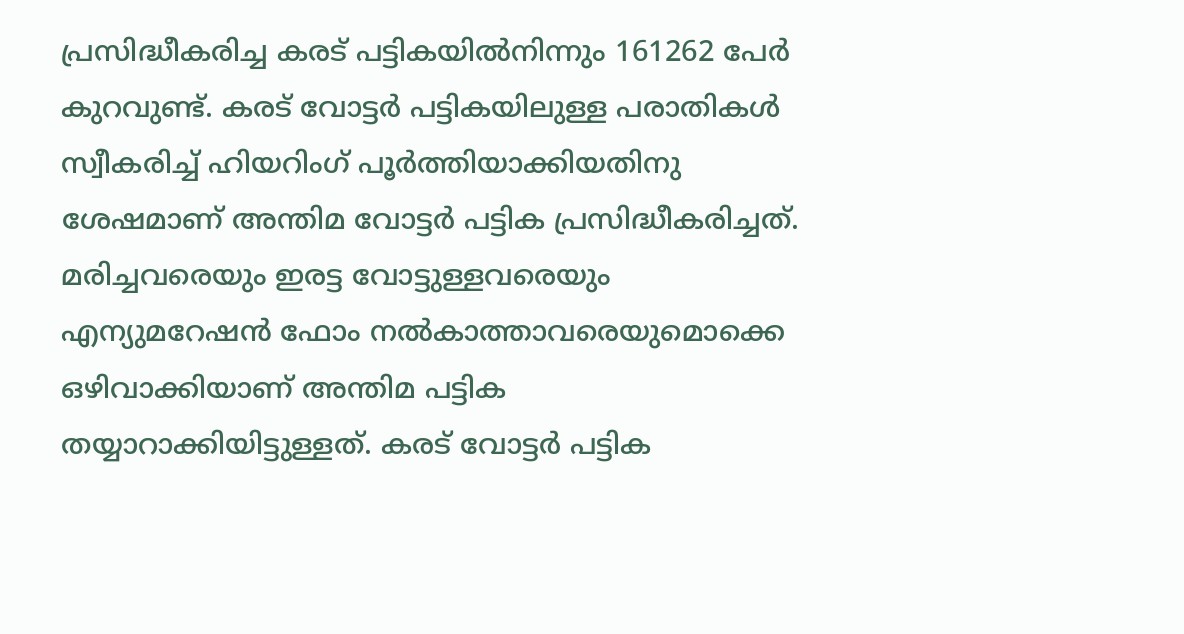പ്രസിദ്ധീകരിച്ച കരട് പട്ടികയില്‍നിന്നും 161262 പേര്‍ കുറവുണ്ട്. കരട് വോട്ടര്‍ പട്ടികയിലുള്ള പരാതികള്‍ സ്വീകരിച്ച് ഹിയറിംഗ് പൂര്‍ത്തിയാക്കിയതിനു ശേഷമാണ് അന്തിമ വോട്ടര്‍ പട്ടിക പ്രസിദ്ധീകരിച്ചത്.  മരിച്ചവരെയും ഇരട്ട വോട്ടുള്ളവരെയും എന്യുമറേഷന്‍ ഫോം നല്‍കാത്താവരെയുമൊക്കെ ഒഴിവാക്കിയാണ് അന്തിമ പട്ടിക തയ്യാറാക്കിയിട്ടുള്ളത്. കരട് വോട്ടര്‍ പട്ടിക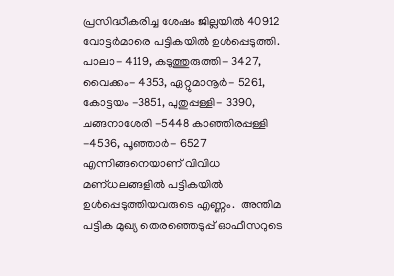പ്രസിദ്ധീകരിച്ച ശേഷം ജില്ലയില്‍ 40912 വോട്ടര്‍മാരെ പട്ടികയില്‍ ഉള്‍പ്പെടുത്തി. പാലാ- 4119, കടുത്തുരുത്തി- 3427, വൈക്കം- 4353, ഏറ്റുമാനൂര്‍- 5261, കോട്ടയം -3851, പുതുപ്പള്ളി- 3390, ചങ്ങനാശേരി -5448 കാഞ്ഞിരപ്പള്ളി -4536, പൂഞ്ഞാര്‍- 6527 എന്നിങ്ങനെയാണ് വിവിധ മണ്ധലങ്ങളില്‍ പട്ടികയില്‍ ഉള്‍പ്പെടുത്തിയവരുടെ എണ്ണം.  അന്തിമ പട്ടിക മുഖ്യ തെരഞ്ഞെടുപ്പ് ഓഫീസറുടെ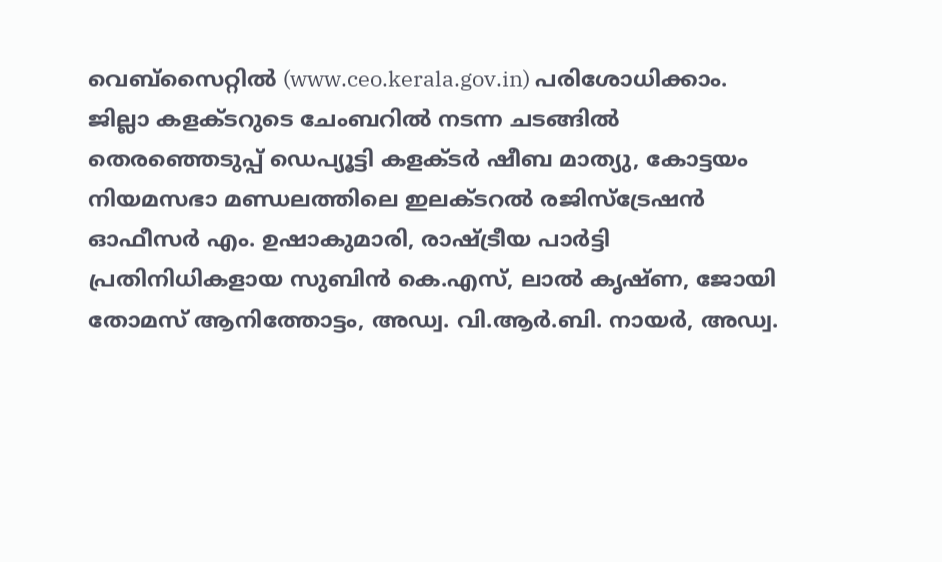വെബ്‌സൈറ്റില്‍ (www.ceo.kerala.gov.in) പരിശോധിക്കാം. ജില്ലാ കളക്ടറുടെ ചേംബറില്‍ നടന്ന ചടങ്ങില്‍ തെരഞ്ഞെടുപ്പ് ഡെപ്യൂട്ടി കളക്ടര്‍ ഷീബ മാത്യു, കോട്ടയം നിയമസഭാ മണ്ഡലത്തിലെ ഇലക്ടറല്‍ രജിസ്‌ട്രേഷന്‍ ഓഫീസര്‍ എം. ഉഷാകുമാരി, രാഷ്ട്രീയ പാര്‍ട്ടി പ്രതിനിധികളായ സുബിന്‍ കെ.എസ്, ലാല്‍ കൃഷ്ണ, ജോയി തോമസ് ആനിത്തോട്ടം, അഡ്വ. വി.ആര്‍.ബി. നായര്‍, അഡ്വ.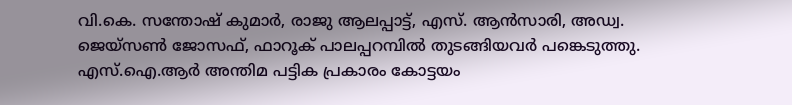വി.കെ. സന്തോഷ് കുമാര്‍, രാജു ആലപ്പാട്ട്, എസ്. ആന്‍സാരി, അഡ്വ. ജെയ്‌സണ്‍ ജോസഫ്, ഫാറൂക് പാലപ്പറമ്പില്‍ തുടങ്ങിയവര്‍ പങ്കെടുത്തു. എസ്.ഐ.ആര്‍ അന്തിമ പട്ടിക പ്രകാരം കോട്ടയം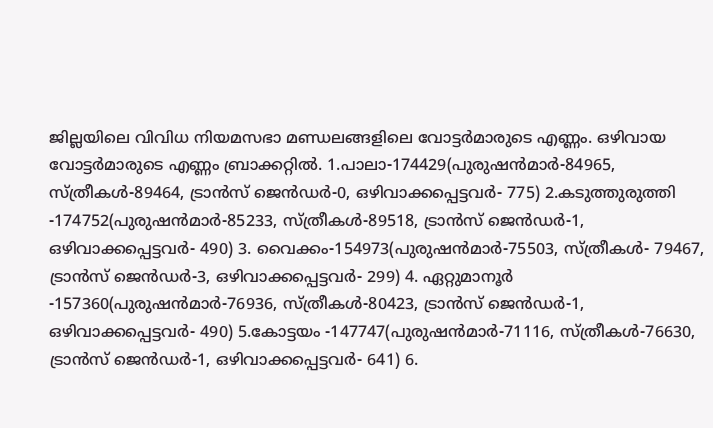ജില്ലയിലെ വിവിധ നിയമസഭാ മണ്ഡലങ്ങളിലെ വോട്ടര്‍മാരുടെ എണ്ണം. ഒഴിവായ വോട്ടര്‍മാരുടെ എണ്ണം ബ്രാക്കറ്റില്‍. 1.പാലാ-174429(പുരുഷന്‍മാര്‍-84965, സ്ത്രീകള്‍-89464, ട്രാന്‍സ് ജെന്‍ഡര്‍-0, ഒഴിവാക്കപ്പെട്ടവര്‍- 775) 2.കടുത്തുരുത്തി -174752(പുരുഷന്‍മാര്‍-85233, സ്ത്രീകള്‍-89518, ട്രാന്‍സ് ജെന്‍ഡര്‍-1, ഒഴിവാക്കപ്പെട്ടവര്‍- 490) 3. വൈക്കം-154973(പുരുഷന്‍മാര്‍-75503, സ്ത്രീകള്‍- 79467, ട്രാന്‍സ് ജെന്‍ഡര്‍-3, ഒഴിവാക്കപ്പെട്ടവര്‍- 299) 4. ഏറ്റുമാനൂര്‍ -157360(പുരുഷന്‍മാര്‍-76936, സ്ത്രീകള്‍-80423, ട്രാന്‍സ് ജെന്‍ഡര്‍-1, ഒഴിവാക്കപ്പെട്ടവര്‍- 490) 5.കോട്ടയം -147747(പുരുഷന്‍മാര്‍-71116, സ്ത്രീകള്‍-76630, ട്രാന്‍സ് ജെന്‍ഡര്‍-1, ഒഴിവാക്കപ്പെട്ടവര്‍- 641) 6.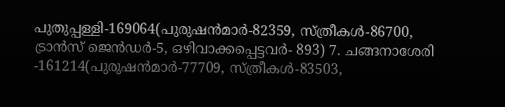പുതുപ്പള്ളി-169064(പുരുഷന്‍മാര്‍-82359, സ്ത്രീകള്‍-86700, ട്രാന്‍സ് ജെന്‍ഡര്‍-5, ഒഴിവാക്കപ്പെട്ടവര്‍- 893) 7. ചങ്ങനാശേരി -161214(പുരുഷന്‍മാര്‍-77709, സ്ത്രീകള്‍-83503,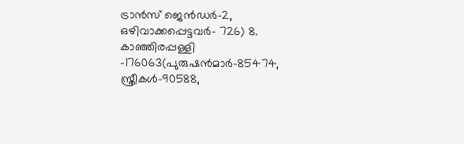ട്രാന്‍സ് ജെന്‍ഡര്‍-2, ഒഴിവാക്കപ്പെട്ടവര്‍- 726) 8. കാഞ്ഞിരപ്പള്ളി -176063(പുരുഷന്‍മാര്‍-85474, സ്ത്രീകള്‍-90588,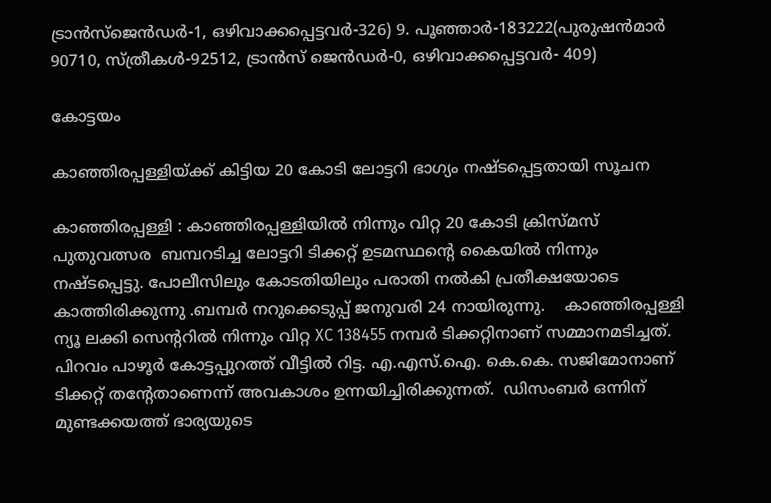ട്രാന്‍സ്‌ജെന്‍ഡര്‍-1, ഒഴിവാക്കപ്പെട്ടവര്‍-326) 9. പൂഞ്ഞാര്‍-183222(പുരുഷന്‍മാര്‍ 90710, സ്ത്രീകള്‍-92512, ട്രാന്‍സ് ജെന്‍ഡര്‍-0, ഒഴിവാക്കപ്പെട്ടവര്‍- 409)

കോട്ടയം

കാഞ്ഞിരപ്പള്ളിയ്ക്ക് കിട്ടിയ 20 കോടി ലോട്ടറി ഭാഗ്യം നഷ്ടപ്പെട്ടതായി സൂചന

കാഞ്ഞിരപ്പള്ളി : കാഞ്ഞിരപ്പള്ളിയിൽ നിന്നും വിറ്റ 20 കോടി ക്രിസ്മസ്  പുതുവത്സര  ബമ്പറടിച്ച ലോട്ടറി ടിക്കറ്റ് ഉടമസ്ഥന്റെ കൈയിൽ നിന്നും നഷ്ടപ്പെട്ടു. പോലീസിലും കോടതിയിലും പരാതി നൽകി പ്രതീക്ഷയോടെ കാത്തിരിക്കുന്നു .ബമ്പർ നറുക്കെടുപ്പ് ജനുവരി 24 നായിരുന്നു.    കാഞ്ഞിരപ്പള്ളി ന്യൂ ലക്കി സെന്ററിൽ നിന്നും വിറ്റ XC 138455 നമ്പർ ടിക്കറ്റിനാണ് സമ്മാനമടിച്ചത്. പിറവം പാഴൂർ കോട്ടപ്പുറത്ത് വീട്ടിൽ റിട്ട. എ.എസ്.ഐ. കെ.കെ. സജിമോനാണ് ടിക്കറ്റ് തന്റേതാണെന്ന് അവകാശം ഉന്നയിച്ചിരിക്കുന്നത്.  ഡിസംബർ ഒന്നിന് മുണ്ടക്കയത്ത് ഭാര്യയുടെ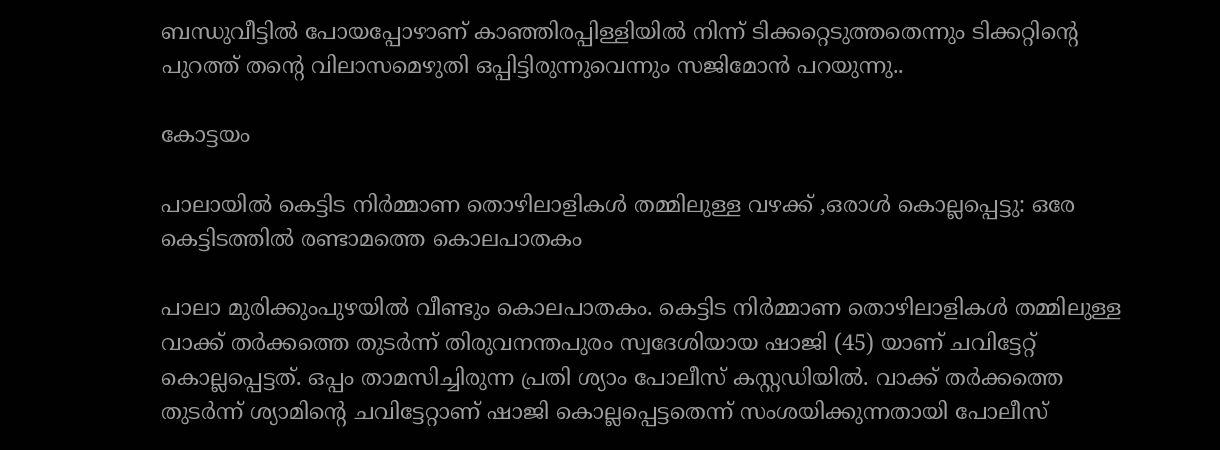ബന്ധുവീട്ടിൽ പോയപ്പോഴാണ് കാഞ്ഞിരപ്പിള്ളിയിൽ നിന്ന് ടിക്കറ്റെടുത്തതെന്നും ടിക്കറ്റിന്റെ പുറത്ത് തന്റെ വിലാസമെഴുതി ഒപ്പിട്ടിരുന്നുവെന്നും സജിമോൻ പറയുന്നു..

കോട്ടയം

പാലായിൽ കെട്ടിട നിർമ്മാണ തൊഴിലാളികൾ തമ്മിലുള്ള വഴക്ക് ,ഒരാൾ കൊല്ലപ്പെട്ടു: ഒരേ കെട്ടിടത്തിൽ രണ്ടാമത്തെ കൊലപാതകം

പാലാ മുരിക്കുംപുഴയിൽ വീണ്ടും കൊലപാതകം. കെട്ടിട നിർമ്മാണ തൊഴിലാളികൾ തമ്മിലുള്ള വാക്ക് തർക്കത്തെ തുടർന്ന് തിരുവനന്തപുരം സ്വദേശിയായ ഷാജി (45) യാണ് ചവിട്ടേറ്റ് കൊല്ലപ്പെട്ടത്. ഒപ്പം താമസിച്ചിരുന്ന പ്രതി ശ്യാം പോലീസ് കസ്റ്റഡിയിൽ. വാക്ക് തർക്കത്തെ തുടർന്ന് ശ്യാമിന്റെ ചവിട്ടേറ്റാണ് ഷാജി കൊല്ലപ്പെട്ടതെന്ന് സംശയിക്കുന്നതായി പോലീസ്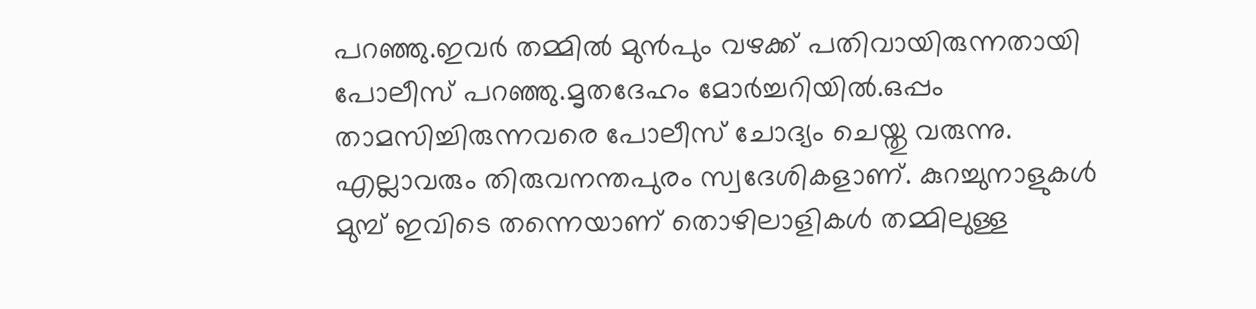പറഞ്ഞു.ഇവർ തമ്മിൽ മുൻപും വഴക്ക് പതിവായിരുന്നതായി പോലീസ് പറഞ്ഞു.മൃതദേഹം മോർച്ചറിയിൽ.ഒപ്പം താമസിച്ചിരുന്നവരെ പോലീസ് ചോദ്യം ചെയ്തു വരുന്നു. എല്ലാവരും തിരുവനന്തപുരം സ്വദേശികളാണ്. കുറച്ചുനാളുകൾ മുമ്പ് ഇവിടെ തന്നെയാണ് തൊഴിലാളികൾ തമ്മിലുള്ള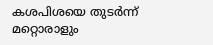കശപിശയെ തുടർന്ന് മറ്റൊരാളും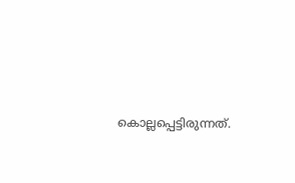കൊല്ലപ്പെട്ടിരുന്നത്.